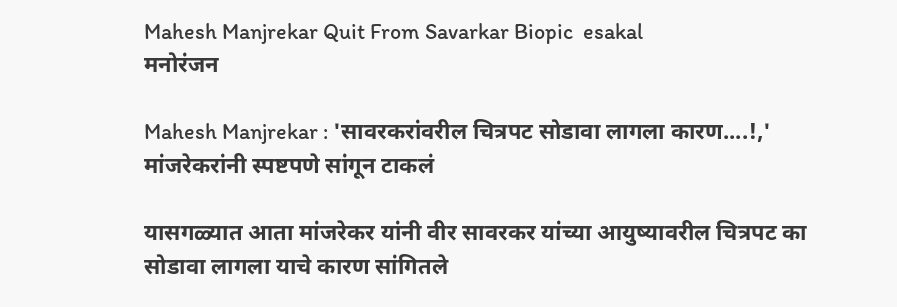Mahesh Manjrekar Quit From Savarkar Biopic  esakal
मनोरंजन

Mahesh Manjrekar : 'सावरकरांवरील चित्रपट सोडावा लागला कारण....!,' मांजरेकरांनी स्पष्टपणे सांगून टाकलं

यासगळ्यात आता मांजरेकर यांनी वीर सावरकर यांच्या आयुष्यावरील चित्रपट का सोडावा लागला याचे कारण सांगितले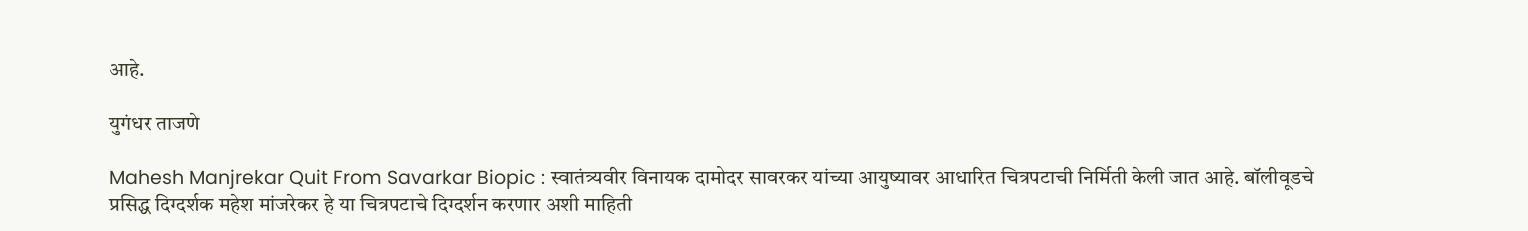आहे.

युगंधर ताजणे

Mahesh Manjrekar Quit From Savarkar Biopic : स्वातंत्र्यवीर विनायक दामोदर सावरकर यांच्या आयुष्यावर आधारित चित्रपटाची निर्मिती केली जात आहे. बॉलीवूडचे प्रसिद्ध दिग्दर्शक महेश मांजरेकर हे या चित्रपटाचे दिग्दर्शन करणार अशी माहिती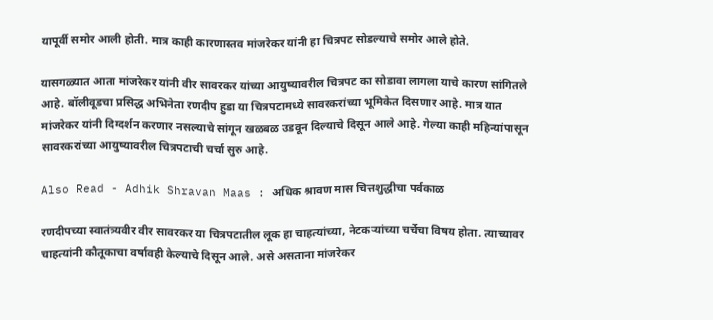यापूर्वी समोर आली होती. मात्र काही कारणास्तव मांजरेकर यांनी हा चित्रपट सोडल्याचे समोर आले होते.

यासगळ्यात आता मांजरेकर यांनी वीर सावरकर यांच्या आयुष्यावरील चित्रपट का सोडावा लागला याचे कारण सांगितले आहे. बॉलीवूडचा प्रसिद्ध अभिनेता रणदीप हुडा या चित्रपटामध्ये सावरकरांच्या भूमिकेत दिसणार आहे. मात्र यात मांजरेकर यांनी दिग्दर्शन करणार नसल्याचे सांगून खळबळ उडवून दिल्याचे दिसून आले आहे. गेल्या काही महिन्यांपासून सावरकरांच्या आयुष्यावरील चित्रपटाची चर्चा सुरु आहे.

Also Read - Adhik Shravan Maas : अधिक श्रावण मास चित्तशुद्धीचा पर्वकाळ

रणदीपच्या स्वातंत्र्यवीर वीर सावरकर या चित्रपटातील लूक हा चाहत्यांच्या, नेटकऱ्यांच्या चर्चेचा विषय होता. त्याच्यावर चाहत्यांनी कौतूकाचा वर्षावही केल्याचे दिसून आले. असे असताना मांजरेकर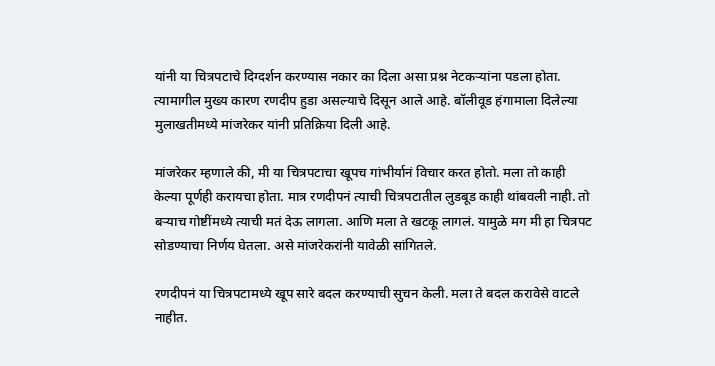यांनी या चित्रपटाचे दिग्दर्शन करण्यास नकार का दिला असा प्रश्न नेटकऱ्यांना पडला होता. त्यामागील मुख्य कारण रणदीप हुडा असल्याचे दिसून आले आहे. बॉलीवूड हंगामाला दिलेल्या मुलाखतीमध्ये मांजरेकर यांनी प्रतिक्रिया दिली आहे.

मांजरेकर म्हणाले की, मी या चित्रपटाचा खूपच गांभीर्यानं विचार करत होतो. मला तो काही केल्या पूर्णही करायचा होता. मात्र रणदीपनं त्याची चित्रपटातील लुडबूड काही थांबवली नाही. तो बऱ्याच गोष्टींमध्ये त्याची मतं देऊ लागला. आणि मला ते खटकू लागलं. यामुळे मग मी हा चित्रपट सोडण्याचा निर्णय घेतला. असे मांजरेकरांनी यावेळी सांगितले.

रणदीपनं या चित्रपटामध्ये खूप सारे बदल करण्याची सुचन केली. मला ते बदल करावेसे वाटले नाहीत.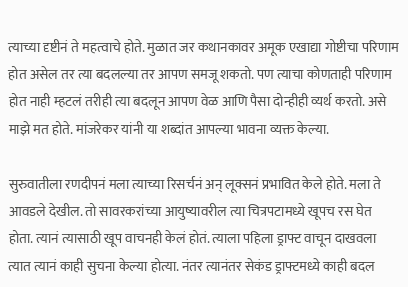त्याच्या दृष्टीनं ते महत्वाचे होते. मुळात जर कथानकावर अमूक एखाद्या गोष्टीचा परिणाम होत असेल तर त्या बदलल्या तर आपण समजू शकतो. पण त्याचा कोणताही परिणाम होत नाही म्हटलं तरीही त्या बदलून आपण वेळ आणि पैसा दोन्हीही व्यर्थ करतो. असे माझे मत होते. मांजरेकर यांनी या शब्दांत आपल्या भावना व्यक्त केल्या.

सुरुवातीला रणदीपनं मला त्याच्या रिसर्चनं अन् लूक्सनं प्रभावित केले होते. मला ते आवडले देखील. तो सावरकरांच्या आयुष्यावरील त्या चित्रपटामध्ये खूपच रस घेत होता. त्यानं त्यासाठी खूप वाचनही केलं होतं. त्याला पहिला ड्राफ्ट वाचून दाखवला त्यात त्यानं काही सुचना केल्या होत्या. नंतर त्यानंतर सेकंड ड्राफ्टमध्ये काही बदल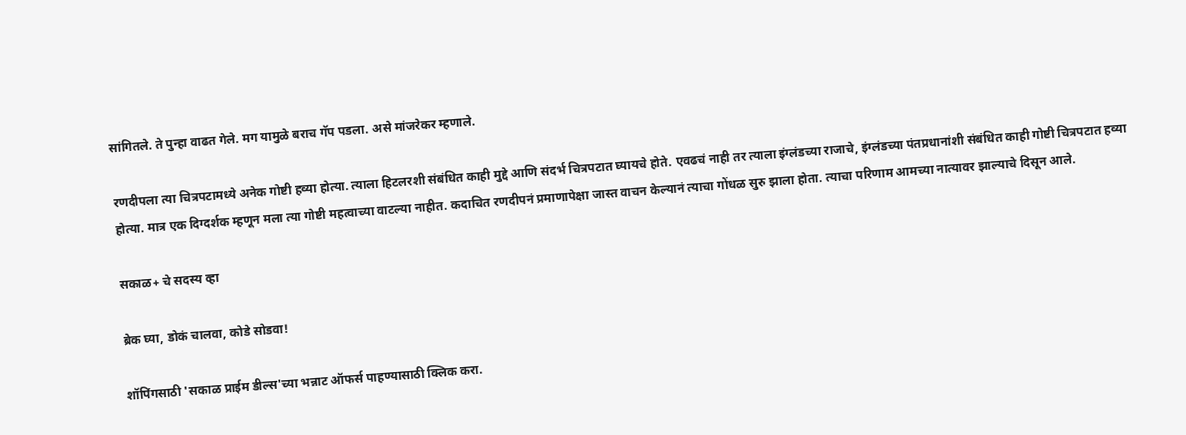सांगितले. ते पुन्हा वाढत गेले. मग यामुळे बराच गॅप पडला. असे मांजरेकर म्हणाले.

रणदीपला त्या चित्रपटामध्ये अनेक गोष्टी हव्या होत्या. त्याला हिटलरशी संबंधित काही मुद्दे आणि संदर्भ चित्रपटात घ्यायचे होते. एवढचं नाही तर त्याला इंग्लंडच्या राजाचे, इंग्लंडच्या पंतप्रधानांशी संबंधित काही गोष्टी चित्रपटात हव्या होत्या. मात्र एक दिग्दर्शक म्हणून मला त्या गोष्टी महत्वाच्या वाटल्या नाहीत. कदाचित रणदीपनं प्रमाणापेक्षा जास्त वाचन केल्यानं त्याचा गोंधळ सुरु झाला होता. त्याचा परिणाम आमच्या नात्यावर झाल्याचे दिसून आले.

सकाळ+ चे सदस्य व्हा

ब्रेक घ्या, डोकं चालवा, कोडे सोडवा!

शॉपिंगसाठी 'सकाळ प्राईम डील्स'च्या भन्नाट ऑफर्स पाहण्यासाठी क्लिक करा.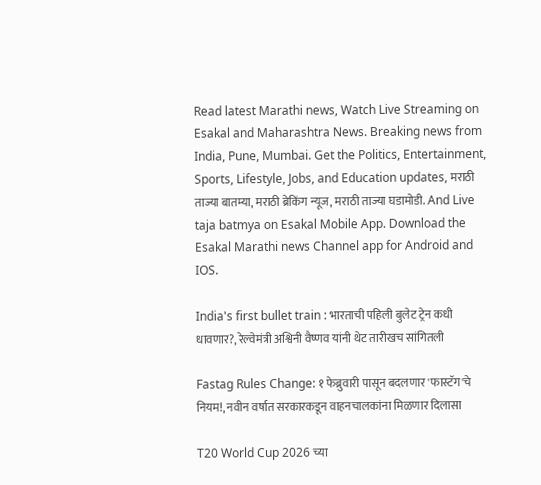Read latest Marathi news, Watch Live Streaming on Esakal and Maharashtra News. Breaking news from India, Pune, Mumbai. Get the Politics, Entertainment, Sports, Lifestyle, Jobs, and Education updates, मराठी ताज्या बातम्या, मराठी ब्रेकिंग न्यूज, मराठी ताज्या घडामोडी. And Live taja batmya on Esakal Mobile App. Download the Esakal Marathi news Channel app for Android and IOS.

India's first bullet train : भारताची पहिली बुलेट ट्रेन कधी धावणार?, रेल्वेमंत्री अश्विनी वैष्णव यांनी थेट तारीखच सांगितली

Fastag Rules Change: १ फेब्रुवारी पासून बदलणार 'फास्टॅग'चे नियम!, नवीन वर्षात सरकारकडून वाहनचालकांना मिळणार दिलासा

T20 World Cup 2026 च्या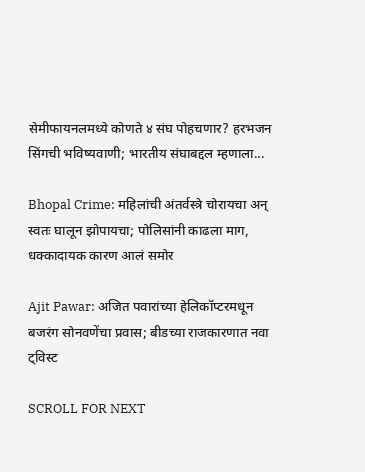सेमीफायनलमध्ये कोणते ४ संघ पोहचणार? हरभजन सिंगची भविष्यवाणी; भारतीय संघाबद्दल म्हणाला...

Bhopal Crime: महिलांची अंतर्वस्त्रे चोरायचा अन् स्वतः घालून झोपायचा; पोलिसांनी काढला माग, धक्कादायक कारण आलं समोर

Ajit Pawar: अजित पवारांच्या हेलिकॉप्टरमधून बजरंग सोनवणेंचा प्रवास; बीडच्या राजकारणात नवा ट्विस्ट

SCROLL FOR NEXT